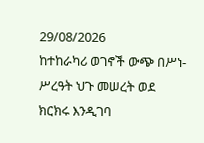29/08/2026
ከተከራካሪ ወገኖች ውጭ በሥነ-ሥረዓት ህጉ መሠረት ወደ ክርክሩ እንዲገባ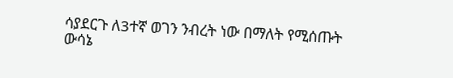ሳያደርጉ ለ3ተኛ ወገን ንብረት ነው በማለት የሚሰጡት ውሳኔ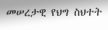መሠረታዊ የህግ ስህተት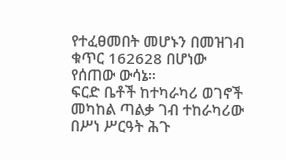የተፈፀመበት መሆኑን በመዝገብ ቁጥር 162628 በሆነው የሰጠው ውሳኔ።
ፍርድ ቤቶች ከተካራካሪ ወገኖች መካከል ጣልቃ ገብ ተከራካሪው በሥነ ሥርዓት ሕጉ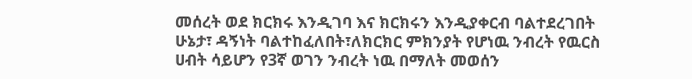መሰረት ወደ ክርክሩ እንዲገባ እና ክርክሩን እንዲያቀርብ ባልተደረገበት ሁኔታ፣ ዳኝነት ባልተከፈለበት፣ለክርክር ምክንያት የሆነዉ ንብረት የዉርስ ሀብት ሳይሆን የ3ኛ ወገን ንብረት ነዉ በማለት መወሰን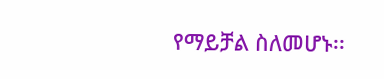የማይቻል ስለመሆኑ፡፡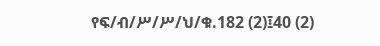የፍ/ብ/ሥ/ሥ/ህ/ቁ.182 (2)፤40 (2)